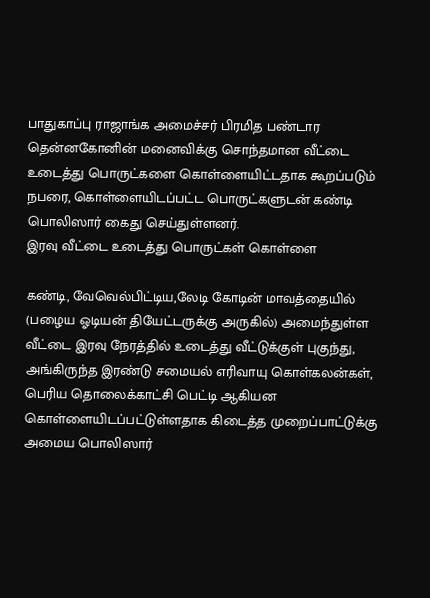பாதுகாப்பு ராஜாங்க அமைச்சர் பிரமித பண்டார தென்னகோனின் மனைவிக்கு சொந்தமான வீட்டை உடைத்து பொருட்களை கொள்ளையிட்டதாக கூறப்படும் நபரை, கொள்ளையிடப்பட்ட பொருட்களுடன் கண்டி பொலிஸார் கைது செய்துள்ளனர்.
இரவு வீட்டை உடைத்து பொருட்கள் கொள்ளை

கண்டி, வேவெல்பிட்டிய,லேடி கோடின் மாவத்தையில் (பழைய ஓடியன் தியேட்டருக்கு அருகில்) அமைந்துள்ள வீட்டை இரவு நேரத்தில் உடைத்து வீட்டுக்குள் புகுந்து, அங்கிருந்த இரண்டு சமையல் எரிவாயு கொள்கலன்கள், பெரிய தொலைக்காட்சி பெட்டி ஆகியன கொள்ளையிடப்பட்டுள்ளதாக கிடைத்த முறைப்பாட்டுக்கு அமைய பொலிஸார்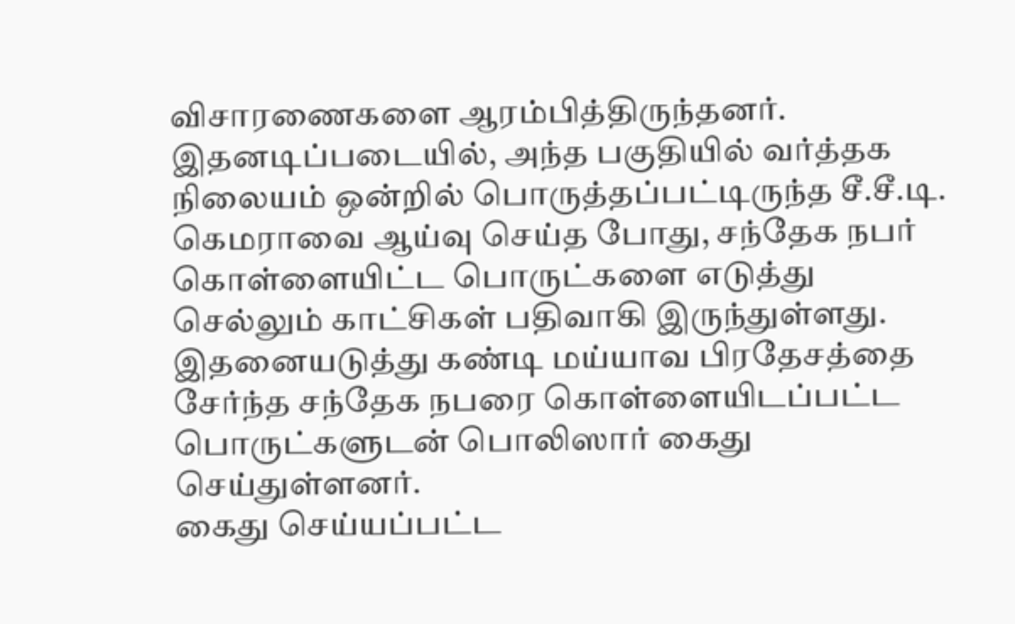விசாரணைகளை ஆரம்பித்திருந்தனர்.
இதனடிப்படையில், அந்த பகுதியில் வர்த்தக நிலையம் ஒன்றில் பொருத்தப்பட்டிருந்த சீ.சீ.டி. கெமராவை ஆய்வு செய்த போது, சந்தேக நபர் கொள்ளையிட்ட பொருட்களை எடுத்து செல்லும் காட்சிகள் பதிவாகி இருந்துள்ளது.
இதனையடுத்து கண்டி மய்யாவ பிரதேசத்தை சேர்ந்த சந்தேக நபரை கொள்ளையிடப்பட்ட பொருட்களுடன் பொலிஸார் கைது செய்துள்ளனர்.
கைது செய்யப்பட்ட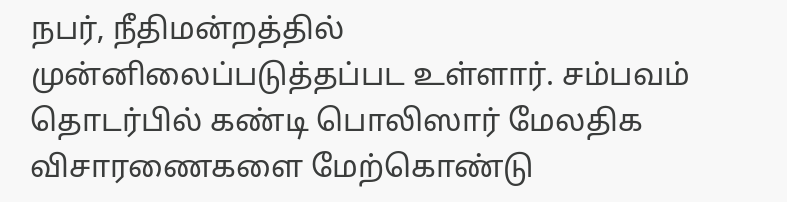நபர், நீதிமன்றத்தில் முன்னிலைப்படுத்தப்பட உள்ளார். சம்பவம் தொடர்பில் கண்டி பொலிஸார் மேலதிக விசாரணைகளை மேற்கொண்டு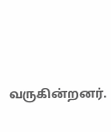வருகின்றனர்.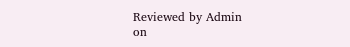Reviewed by Admin
on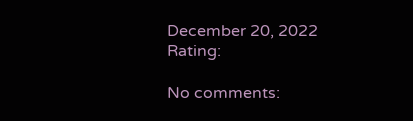December 20, 2022
Rating:

No comments: